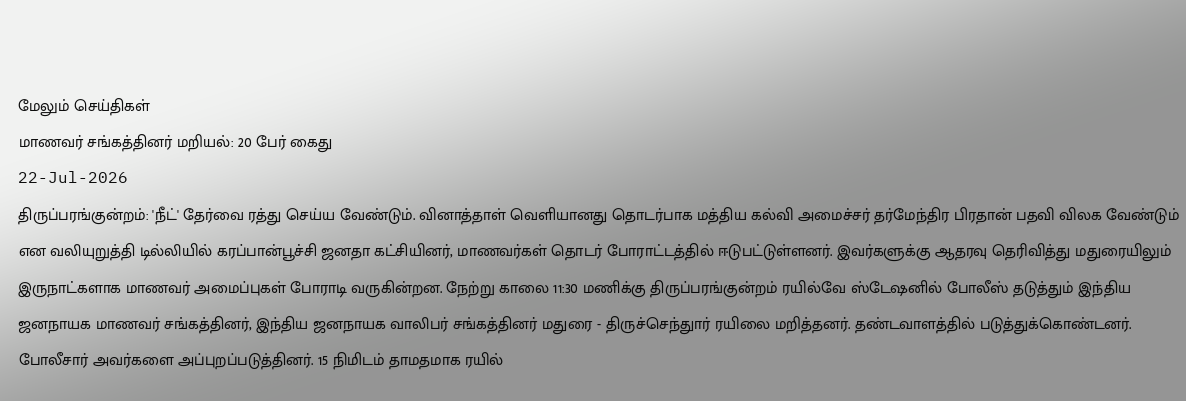மேலும் செய்திகள்
மாணவர் சங்கத்தினர் மறியல்: 20 பேர் கைது
22-Jul-2026
திருப்பரங்குன்றம்: 'நீட்' தேர்வை ரத்து செய்ய வேண்டும். வினாத்தாள் வெளியானது தொடர்பாக மத்திய கல்வி அமைச்சர் தர்மேந்திர பிரதான் பதவி விலக வேண்டும் என வலியுறுத்தி டில்லியில் கரப்பான்பூச்சி ஜனதா கட்சியினர், மாணவர்கள் தொடர் போராட்டத்தில் ஈடுபட்டுள்ளனர். இவர்களுக்கு ஆதரவு தெரிவித்து மதுரையிலும் இருநாட்களாக மாணவர் அமைப்புகள் போராடி வருகின்றன. நேற்று காலை 11:30 மணிக்கு திருப்பரங்குன்றம் ரயில்வே ஸ்டேஷனில் போலீஸ் தடுத்தும் இந்திய ஜனநாயக மாணவர் சங்கத்தினர், இந்திய ஜனநாயக வாலிபர் சங்கத்தினர் மதுரை - திருச்செந்துார் ரயிலை மறித்தனர். தண்டவாளத்தில் படுத்துக்கொண்டனர். போலீசார் அவர்களை அப்புறப்படுத்தினர். 15 நிமிடம் தாமதமாக ரயில்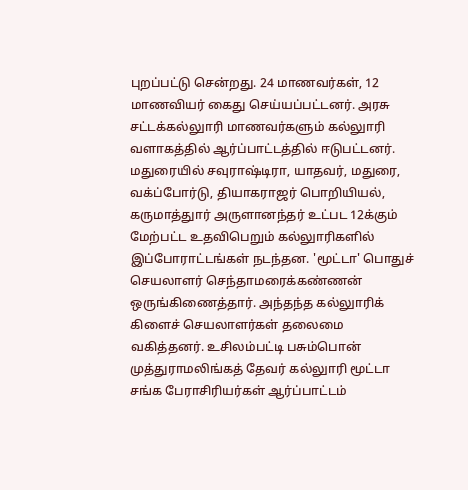புறப்பட்டு சென்றது. 24 மாணவர்கள், 12 மாணவியர் கைது செய்யப்பட்டனர். அரசு சட்டக்கல்லுாரி மாணவர்களும் கல்லுாரி வளாகத்தில் ஆர்ப்பாட்டத்தில் ஈடுபட்டனர். மதுரையில் சவுராஷ்டிரா, யாதவர், மதுரை, வக்ப்போர்டு, தியாகராஜர் பொறியியல், கருமாத்துார் அருளானந்தர் உட்பட 12க்கும் மேற்பட்ட உதவிபெறும் கல்லுாரிகளில் இப்போராட்டங்கள் நடந்தன. 'மூட்டா' பொதுச் செயலாளர் செந்தாமரைக்கண்ணன் ஒருங்கிணைத்தார். அந்தந்த கல்லுாரிக் கிளைச் செயலாளர்கள் தலைமை வகித்தனர். உசிலம்பட்டி பசும்பொன் முத்துராமலிங்கத் தேவர் கல்லுாரி மூட்டா சங்க பேராசிரியர்கள் ஆர்ப்பாட்டம்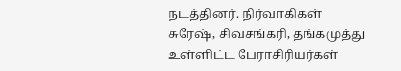நடத்தினர். நிர்வாகிகள் சுரேஷ், சிவசங்கரி, தங்கமுத்து உள்ளிட்ட பேராசிரியர்கள்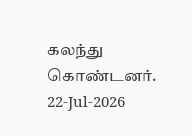கலந்து கொண்டனர்.
22-Jul-2026